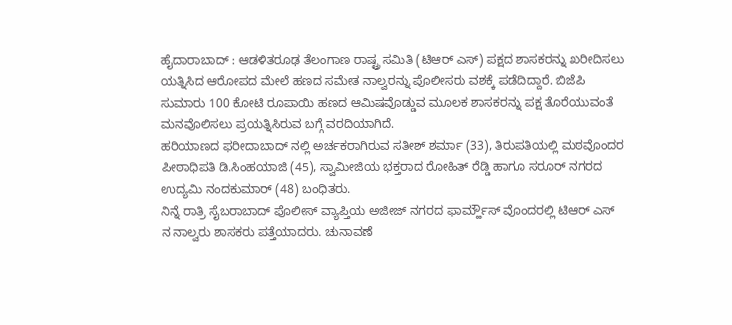ಹೈದಾರಾಬಾದ್ : ಆಡಳಿತರೂಢ ತೆಲಂಗಾಣ ರಾಷ್ಟ್ರ ಸಮಿತಿ (ಟಿಆರ್ ಎಸ್) ಪಕ್ಷದ ಶಾಸಕರನ್ನು ಖರೀದಿಸಲು ಯತ್ನಿಸಿದ ಆರೋಪದ ಮೇಲೆ ಹಣದ ಸಮೇತ ನಾಲ್ವರನ್ನು ಪೊಲೀಸರು ವಶಕ್ಕೆ ಪಡೆದಿದ್ದಾರೆ. ಬಿಜೆಪಿ ಸುಮಾರು 100 ಕೋಟಿ ರೂಪಾಯಿ ಹಣದ ಆಮಿಷವೊಡ್ಡುವ ಮೂಲಕ ಶಾಸಕರನ್ನು ಪಕ್ಷ ತೊರೆಯುವಂತೆ ಮನವೊಲಿಸಲು ಪ್ರಯತ್ನಿಸಿರುವ ಬಗ್ಗೆ ವರದಿಯಾಗಿದೆ.
ಹರಿಯಾಣದ ಫರೀದಾಬಾದ್ ನಲ್ಲಿ ಅರ್ಚಕರಾಗಿರುವ ಸತೀಶ್ ಶರ್ಮಾ (33), ತಿರುಪತಿಯಲ್ಲಿ ಮಠವೊಂದರ ಪೀಠಾಧಿಪತಿ ಡಿ.ಸಿಂಹಯಾಜಿ (45), ಸ್ವಾಮೀಜಿಯ ಭಕ್ತರಾದ ರೋಹಿತ್ ರೆಡ್ಡಿ ಹಾಗೂ ಸರೂರ್ ನಗರದ ಉದ್ಯಮಿ ನಂದಕುಮಾರ್ (48) ಬಂಧಿತರು.
ನಿನ್ನೆ ರಾತ್ರಿ ಸೈಬರಾಬಾದ್ ಪೊಲೀಸ್ ವ್ಯಾಪ್ತಿಯ ಅಜೀಜ್ ನಗರದ ಫಾರ್ಮ್ಹೌಸ್ ವೊಂದರಲ್ಲಿ ಟಿಆರ್ ಎಸ್ ನ ನಾಲ್ವರು ಶಾಸಕರು ಪತ್ತೆಯಾದರು. ಚುನಾವಣೆ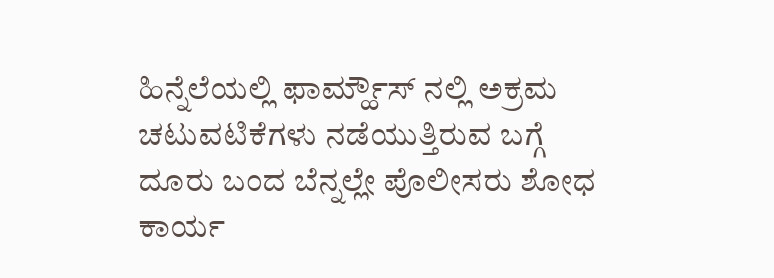ಹಿನ್ನೆಲೆಯಲ್ಲಿ ಫಾರ್ಮ್ಹೌಸ್ ನಲ್ಲಿ ಅಕ್ರಮ ಚಟುವಟಿಕೆಗಳು ನಡೆಯುತ್ತಿರುವ ಬಗ್ಗೆ ದೂರು ಬಂದ ಬೆನ್ನಲ್ಲೇ ಪೊಲೀಸರು ಶೋಧ ಕಾರ್ಯ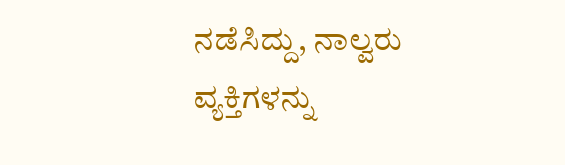ನಡೆಸಿದ್ದು, ನಾಲ್ವರು ವ್ಯಕ್ತಿಗಳನ್ನು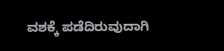ವಶಕ್ಕೆ ಪಡೆದಿರುವುದಾಗಿ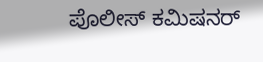ಪೊಲೀಸ್ ಕಮಿಷನರ್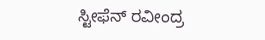ಸ್ಟೀಫೆನ್ ರವೀಂದ್ರ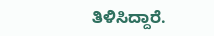ತಿಳಿಸಿದ್ದಾರೆ.